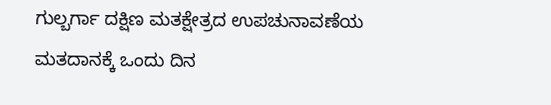ಗುಲ್ಬರ್ಗಾ ದಕ್ಷಿಣ ಮತಕ್ಷೇತ್ರದ ಉಪಚುನಾವಣೆಯ ಮತದಾನಕ್ಕೆ ಒಂದು ದಿನ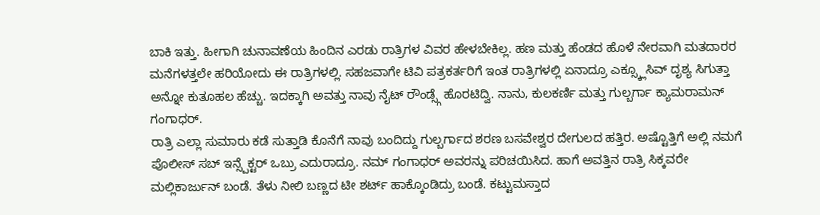ಬಾಕಿ ಇತ್ತು. ಹೀಗಾಗಿ ಚುನಾವಣೆಯ ಹಿಂದಿನ ಎರಡು ರಾತ್ರಿಗಳ ವಿವರ ಹೇಳಬೇಕಿಲ್ಲ. ಹಣ ಮತ್ತು ಹೆಂಡದ ಹೊಳೆ ನೇರವಾಗಿ ಮತದಾರರ ಮನೆಗಳತ್ತಲೇ ಹರಿಯೋದು ಈ ರಾತ್ರಿಗಳಲ್ಲಿ. ಸಹಜವಾಗೇ ಟಿವಿ ಪತ್ರಕರ್ತರಿಗೆ ಇಂತ ರಾತ್ರಿಗಳಲ್ಲಿ ಏನಾದ್ರೂ ಎಕ್ಸ್ಕ್ಲೂಸಿವ್ ದೃಶ್ಯ ಸಿಗುತ್ತಾ ಅನ್ನೋ ಕುತೂಹಲ ಹೆಚ್ಚು. ಇದಕ್ಕಾಗಿ ಅವತ್ತು ನಾವು ನೈಟ್ ರೌಂಡ್ಸ್ಗೆ ಹೊರಟಿದ್ವಿ. ನಾನು, ಕುಲಕರ್ಣಿ ಮತ್ತು ಗುಲ್ಬರ್ಗಾ ಕ್ಯಾಮರಾಮನ್ ಗಂಗಾಧರ್.
ರಾತ್ರಿ ಎಲ್ಲಾ ಸುಮಾರು ಕಡೆ ಸುತ್ತಾಡಿ ಕೊನೆಗೆ ನಾವು ಬಂದಿದ್ದು ಗುಲ್ಬರ್ಗಾದ ಶರಣ ಬಸವೇಶ್ವರ ದೇಗುಲದ ಹತ್ತಿರ. ಅಷ್ಟೊತ್ತಿಗೆ ಅಲ್ಲಿ ನಮಗೆ ಪೊಲೀಸ್ ಸಬ್ ಇನ್ಸ್ಪೆಕ್ಟರ್ ಒಬ್ರು ಎದುರಾದ್ರೂ. ನಮ್ ಗಂಗಾಧರ್ ಅವರನ್ನು ಪರಿಚಯಿಸಿದ. ಹಾಗೆ ಅವತ್ತಿನ ರಾತ್ರಿ ಸಿಕ್ಕವರೇ ಮಲ್ಲಿಕಾರ್ಜುನ್ ಬಂಡೆ. ತೆಳು ನೀಲಿ ಬಣ್ಣದ ಟೀ ಶರ್ಟ್ ಹಾಕ್ಕೊಂಡಿದ್ರು ಬಂಡೆ. ಕಟ್ಟುಮಸ್ತಾದ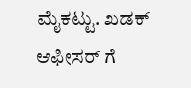ಮೈಕಟ್ಟು. ಖಡಕ್ ಆಫೀಸರ್ ಗೆ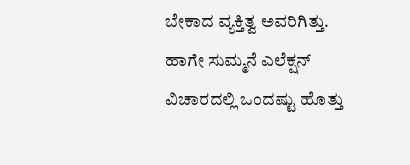ಬೇಕಾದ ವ್ಯಕ್ತಿತ್ವ ಅವರಿಗಿತ್ತು. ಹಾಗೇ ಸುಮ್ಮನೆ ಎಲೆಕ್ಷನ್ ವಿಚಾರದಲ್ಲಿ ಒಂದಷ್ಟು ಹೊತ್ತು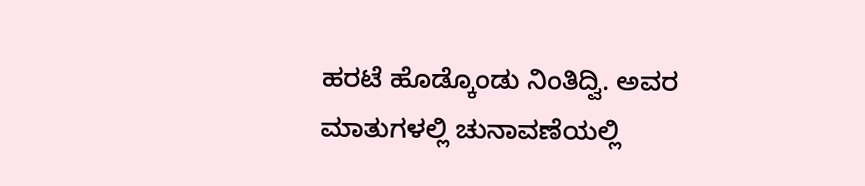ಹರಟೆ ಹೊಡ್ಕೊಂಡು ನಿಂತಿದ್ವಿ. ಅವರ ಮಾತುಗಳಲ್ಲಿ ಚುನಾವಣೆಯಲ್ಲಿ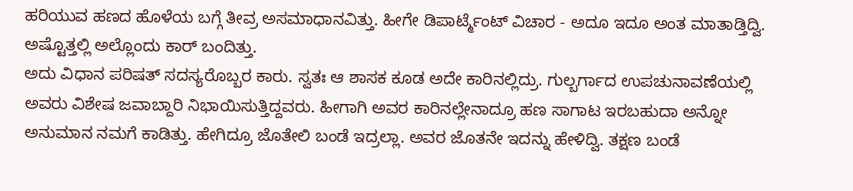ಹರಿಯುವ ಹಣದ ಹೊಳೆಯ ಬಗ್ಗೆ ತೀವ್ರ ಅಸಮಾಧಾನವಿತ್ತು. ಹೀಗೇ ಡಿಪಾರ್ಟ್ಮೆಂಟ್ ವಿಚಾರ - ಅದೂ ಇದೂ ಅಂತ ಮಾತಾಡ್ತಿದ್ವಿ. ಅಷ್ಟೊತ್ತಲ್ಲಿ ಅಲ್ಲೊಂದು ಕಾರ್ ಬಂದಿತ್ತು.
ಅದು ವಿಧಾನ ಪರಿಷತ್ ಸದಸ್ಯರೊಬ್ಬರ ಕಾರು. ಸ್ವತಃ ಆ ಶಾಸಕ ಕೂಡ ಅದೇ ಕಾರಿನಲ್ಲಿದ್ರು. ಗುಲ್ಬರ್ಗಾದ ಉಪಚುನಾವಣೆಯಲ್ಲಿ ಅವರು ವಿಶೇಷ ಜವಾಬ್ದಾರಿ ನಿಭಾಯಿಸುತ್ತಿದ್ದವರು. ಹೀಗಾಗಿ ಅವರ ಕಾರಿನಲ್ಲೇನಾದ್ರೂ ಹಣ ಸಾಗಾಟ ಇರಬಹುದಾ ಅನ್ನೋ ಅನುಮಾನ ನಮಗೆ ಕಾಡಿತ್ತು. ಹೇಗಿದ್ರೂ ಜೊತೇಲಿ ಬಂಡೆ ಇದ್ರಲ್ಲಾ. ಅವರ ಜೊತನೇ ಇದನ್ನು ಹೇಳಿದ್ವಿ. ತಕ್ಷಣ ಬಂಡೆ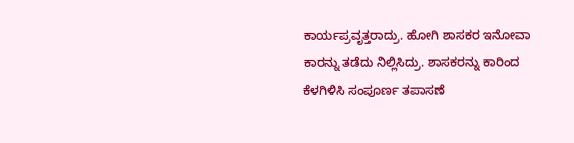ಕಾರ್ಯಪ್ರವೃತ್ತರಾದ್ರು. ಹೋಗಿ ಶಾಸಕರ ಇನೋವಾ ಕಾರನ್ನು ತಡೆದು ನಿಲ್ಲಿಸಿದ್ರು. ಶಾಸಕರನ್ನು ಕಾರಿಂದ ಕೆಳಗಿಳಿಸಿ ಸಂಪೂರ್ಣ ತಪಾಸಣೆ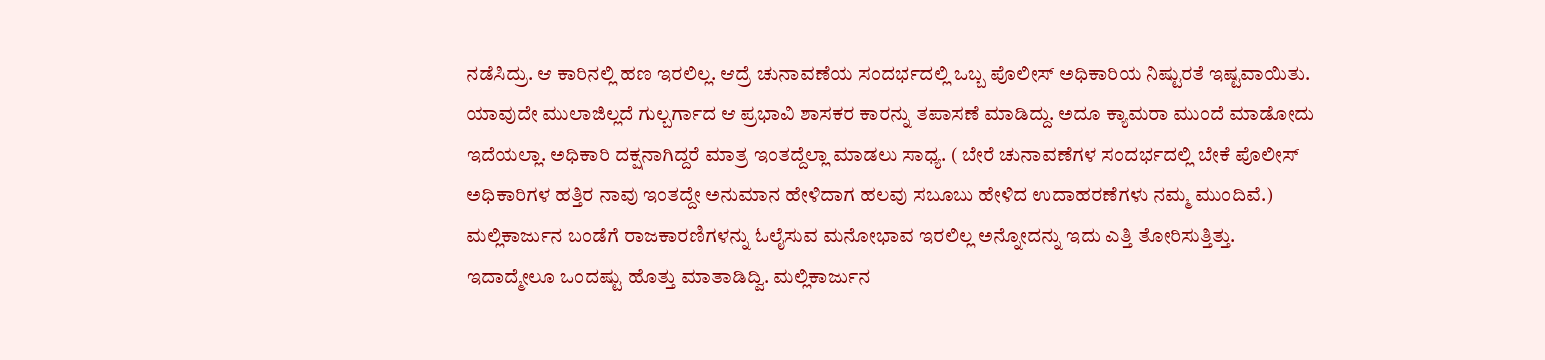ನಡೆಸಿದ್ರು. ಆ ಕಾರಿನಲ್ಲಿ ಹಣ ಇರಲಿಲ್ಲ. ಆದ್ರೆ ಚುನಾವಣೆಯ ಸಂದರ್ಭದಲ್ಲಿ ಒಬ್ಬ ಪೊಲೀಸ್ ಅಧಿಕಾರಿಯ ನಿಷ್ಟುರತೆ ಇಷ್ಟವಾಯಿತು. ಯಾವುದೇ ಮುಲಾಜಿಲ್ಲದೆ ಗುಲ್ಬರ್ಗಾದ ಆ ಪ್ರಭಾವಿ ಶಾಸಕರ ಕಾರನ್ನು ತಪಾಸಣೆ ಮಾಡಿದ್ದು. ಅದೂ ಕ್ಯಾಮರಾ ಮುಂದೆ ಮಾಡೋದು ಇದೆಯಲ್ಲಾ. ಅಧಿಕಾರಿ ದಕ್ಷನಾಗಿದ್ದರೆ ಮಾತ್ರ ಇಂತದ್ದೆಲ್ಲಾ ಮಾಡಲು ಸಾಧ್ಯ. ( ಬೇರೆ ಚುನಾವಣೆಗಳ ಸಂದರ್ಭದಲ್ಲಿ ಬೇಕೆ ಪೊಲೀಸ್ ಅಧಿಕಾರಿಗಳ ಹತ್ತಿರ ನಾವು ಇಂತದ್ದೇ ಅನುಮಾನ ಹೇಳಿದಾಗ ಹಲವು ಸಬೂಬು ಹೇಳಿದ ಉದಾಹರಣೆಗಳು ನಮ್ಮ ಮುಂದಿವೆ.) ಮಲ್ಲಿಕಾರ್ಜುನ ಬಂಡೆಗೆ ರಾಜಕಾರಣಿಗಳನ್ನು ಓಲೈಸುವ ಮನೋಭಾವ ಇರಲಿಲ್ಲ ಅನ್ನೋದನ್ನು ಇದು ಎತ್ತಿ ತೋರಿಸುತ್ತಿತ್ತು.
ಇದಾದ್ಮೇಲೂ ಒಂದಷ್ಟು ಹೊತ್ತು ಮಾತಾಡಿದ್ವಿ. ಮಲ್ಲಿಕಾರ್ಜುನ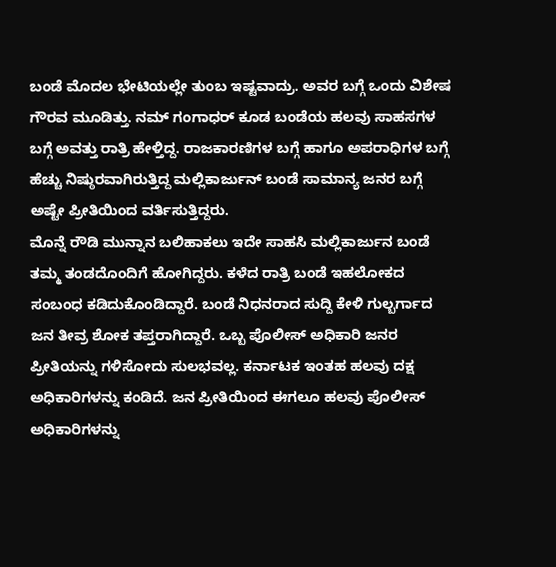ಬಂಡೆ ಮೊದಲ ಭೇಟಿಯಲ್ಲೇ ತುಂಬ ಇಷ್ಟವಾದ್ರು. ಅವರ ಬಗ್ಗೆ ಒಂದು ವಿಶೇಷ ಗೌರವ ಮೂಡಿತ್ತು. ನಮ್ ಗಂಗಾಧರ್ ಕೂಡ ಬಂಡೆಯ ಹಲವು ಸಾಹಸಗಳ ಬಗ್ಗೆ ಅವತ್ತು ರಾತ್ರಿ ಹೇಳ್ತಿದ್ದ. ರಾಜಕಾರಣಿಗಳ ಬಗ್ಗೆ ಹಾಗೂ ಅಪರಾಧಿಗಳ ಬಗ್ಗೆ ಹೆಚ್ಚು ನಿಷ್ಠುರವಾಗಿರುತ್ತಿದ್ದ ಮಲ್ಲಿಕಾರ್ಜುನ್ ಬಂಡೆ ಸಾಮಾನ್ಯ ಜನರ ಬಗ್ಗೆ ಅಷ್ಟೇ ಪ್ರೀತಿಯಿಂದ ವರ್ತಿಸುತ್ತಿದ್ದರು.
ಮೊನ್ನೆ ರೌಡಿ ಮುನ್ನಾನ ಬಲಿಹಾಕಲು ಇದೇ ಸಾಹಸಿ ಮಲ್ಲಿಕಾರ್ಜುನ ಬಂಡೆ ತಮ್ಮ ತಂಡದೊಂದಿಗೆ ಹೋಗಿದ್ದರು. ಕಳೆದ ರಾತ್ರಿ ಬಂಡೆ ಇಹಲೋಕದ ಸಂಬಂಧ ಕಡಿದುಕೊಂಡಿದ್ದಾರೆ. ಬಂಡೆ ನಿಧನರಾದ ಸುದ್ದಿ ಕೇಳಿ ಗುಲ್ಬರ್ಗಾದ ಜನ ತೀವ್ರ ಶೋಕ ತಪ್ತರಾಗಿದ್ದಾರೆ. ಒಬ್ಬ ಪೊಲೀಸ್ ಅಧಿಕಾರಿ ಜನರ ಪ್ರೀತಿಯನ್ನು ಗಳಿಸೋದು ಸುಲಭವಲ್ಲ. ಕರ್ನಾಟಕ ಇಂತಹ ಹಲವು ದಕ್ಷ ಅಧಿಕಾರಿಗಳನ್ನು ಕಂಡಿದೆ. ಜನ ಪ್ರೀತಿಯಿಂದ ಈಗಲೂ ಹಲವು ಪೊಲೀಸ್ ಅಧಿಕಾರಿಗಳನ್ನು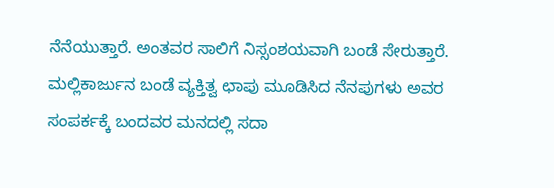ನೆನೆಯುತ್ತಾರೆ. ಅಂತವರ ಸಾಲಿಗೆ ನಿಸ್ಸಂಶಯವಾಗಿ ಬಂಡೆ ಸೇರುತ್ತಾರೆ.
ಮಲ್ಲಿಕಾರ್ಜುನ ಬಂಡೆ ವ್ಯಕ್ತಿತ್ವ ಛಾಪು ಮೂಡಿಸಿದ ನೆನಪುಗಳು ಅವರ ಸಂಪರ್ಕಕ್ಕೆ ಬಂದವರ ಮನದಲ್ಲಿ ಸದಾ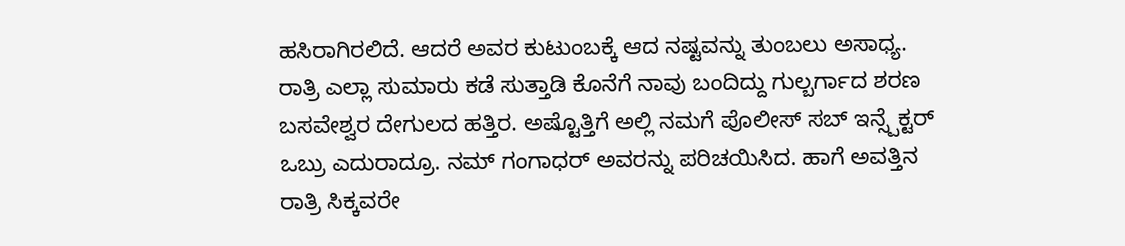ಹಸಿರಾಗಿರಲಿದೆ. ಆದರೆ ಅವರ ಕುಟುಂಬಕ್ಕೆ ಆದ ನಷ್ಟವನ್ನು ತುಂಬಲು ಅಸಾಧ್ಯ.
ರಾತ್ರಿ ಎಲ್ಲಾ ಸುಮಾರು ಕಡೆ ಸುತ್ತಾಡಿ ಕೊನೆಗೆ ನಾವು ಬಂದಿದ್ದು ಗುಲ್ಬರ್ಗಾದ ಶರಣ ಬಸವೇಶ್ವರ ದೇಗುಲದ ಹತ್ತಿರ. ಅಷ್ಟೊತ್ತಿಗೆ ಅಲ್ಲಿ ನಮಗೆ ಪೊಲೀಸ್ ಸಬ್ ಇನ್ಸ್ಪೆಕ್ಟರ್ ಒಬ್ರು ಎದುರಾದ್ರೂ. ನಮ್ ಗಂಗಾಧರ್ ಅವರನ್ನು ಪರಿಚಯಿಸಿದ. ಹಾಗೆ ಅವತ್ತಿನ ರಾತ್ರಿ ಸಿಕ್ಕವರೇ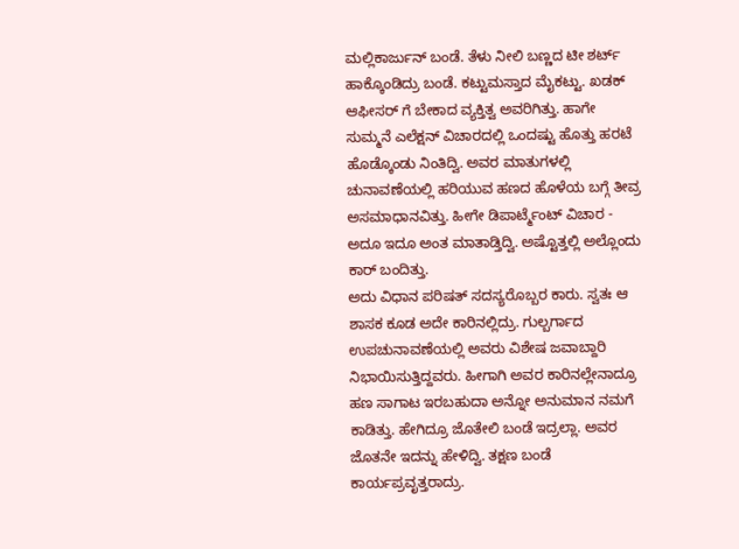ಮಲ್ಲಿಕಾರ್ಜುನ್ ಬಂಡೆ. ತೆಳು ನೀಲಿ ಬಣ್ಣದ ಟೀ ಶರ್ಟ್ ಹಾಕ್ಕೊಂಡಿದ್ರು ಬಂಡೆ. ಕಟ್ಟುಮಸ್ತಾದ ಮೈಕಟ್ಟು. ಖಡಕ್ ಆಫೀಸರ್ ಗೆ ಬೇಕಾದ ವ್ಯಕ್ತಿತ್ವ ಅವರಿಗಿತ್ತು. ಹಾಗೇ ಸುಮ್ಮನೆ ಎಲೆಕ್ಷನ್ ವಿಚಾರದಲ್ಲಿ ಒಂದಷ್ಟು ಹೊತ್ತು ಹರಟೆ ಹೊಡ್ಕೊಂಡು ನಿಂತಿದ್ವಿ. ಅವರ ಮಾತುಗಳಲ್ಲಿ ಚುನಾವಣೆಯಲ್ಲಿ ಹರಿಯುವ ಹಣದ ಹೊಳೆಯ ಬಗ್ಗೆ ತೀವ್ರ ಅಸಮಾಧಾನವಿತ್ತು. ಹೀಗೇ ಡಿಪಾರ್ಟ್ಮೆಂಟ್ ವಿಚಾರ - ಅದೂ ಇದೂ ಅಂತ ಮಾತಾಡ್ತಿದ್ವಿ. ಅಷ್ಟೊತ್ತಲ್ಲಿ ಅಲ್ಲೊಂದು ಕಾರ್ ಬಂದಿತ್ತು.
ಅದು ವಿಧಾನ ಪರಿಷತ್ ಸದಸ್ಯರೊಬ್ಬರ ಕಾರು. ಸ್ವತಃ ಆ ಶಾಸಕ ಕೂಡ ಅದೇ ಕಾರಿನಲ್ಲಿದ್ರು. ಗುಲ್ಬರ್ಗಾದ ಉಪಚುನಾವಣೆಯಲ್ಲಿ ಅವರು ವಿಶೇಷ ಜವಾಬ್ದಾರಿ ನಿಭಾಯಿಸುತ್ತಿದ್ದವರು. ಹೀಗಾಗಿ ಅವರ ಕಾರಿನಲ್ಲೇನಾದ್ರೂ ಹಣ ಸಾಗಾಟ ಇರಬಹುದಾ ಅನ್ನೋ ಅನುಮಾನ ನಮಗೆ ಕಾಡಿತ್ತು. ಹೇಗಿದ್ರೂ ಜೊತೇಲಿ ಬಂಡೆ ಇದ್ರಲ್ಲಾ. ಅವರ ಜೊತನೇ ಇದನ್ನು ಹೇಳಿದ್ವಿ. ತಕ್ಷಣ ಬಂಡೆ ಕಾರ್ಯಪ್ರವೃತ್ತರಾದ್ರು.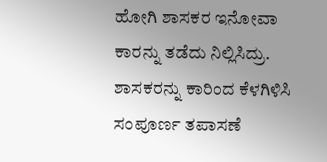ಹೋಗಿ ಶಾಸಕರ ಇನೋವಾ ಕಾರನ್ನು ತಡೆದು ನಿಲ್ಲಿಸಿದ್ರು. ಶಾಸಕರನ್ನು ಕಾರಿಂದ ಕೆಳಗಿಳಿಸಿ ಸಂಪೂರ್ಣ ತಪಾಸಣೆ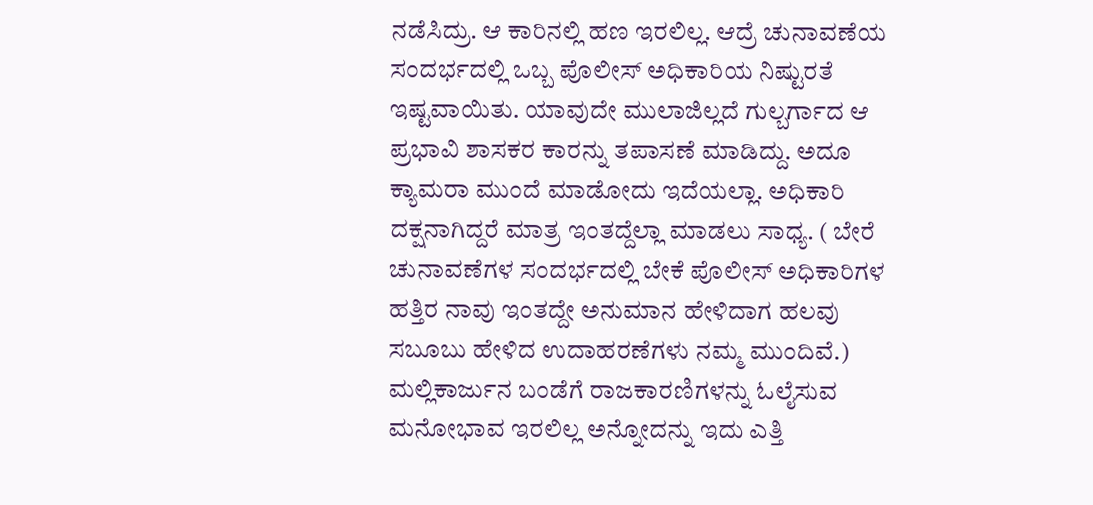ನಡೆಸಿದ್ರು. ಆ ಕಾರಿನಲ್ಲಿ ಹಣ ಇರಲಿಲ್ಲ. ಆದ್ರೆ ಚುನಾವಣೆಯ ಸಂದರ್ಭದಲ್ಲಿ ಒಬ್ಬ ಪೊಲೀಸ್ ಅಧಿಕಾರಿಯ ನಿಷ್ಟುರತೆ ಇಷ್ಟವಾಯಿತು. ಯಾವುದೇ ಮುಲಾಜಿಲ್ಲದೆ ಗುಲ್ಬರ್ಗಾದ ಆ ಪ್ರಭಾವಿ ಶಾಸಕರ ಕಾರನ್ನು ತಪಾಸಣೆ ಮಾಡಿದ್ದು. ಅದೂ ಕ್ಯಾಮರಾ ಮುಂದೆ ಮಾಡೋದು ಇದೆಯಲ್ಲಾ. ಅಧಿಕಾರಿ ದಕ್ಷನಾಗಿದ್ದರೆ ಮಾತ್ರ ಇಂತದ್ದೆಲ್ಲಾ ಮಾಡಲು ಸಾಧ್ಯ. ( ಬೇರೆ ಚುನಾವಣೆಗಳ ಸಂದರ್ಭದಲ್ಲಿ ಬೇಕೆ ಪೊಲೀಸ್ ಅಧಿಕಾರಿಗಳ ಹತ್ತಿರ ನಾವು ಇಂತದ್ದೇ ಅನುಮಾನ ಹೇಳಿದಾಗ ಹಲವು ಸಬೂಬು ಹೇಳಿದ ಉದಾಹರಣೆಗಳು ನಮ್ಮ ಮುಂದಿವೆ.) ಮಲ್ಲಿಕಾರ್ಜುನ ಬಂಡೆಗೆ ರಾಜಕಾರಣಿಗಳನ್ನು ಓಲೈಸುವ ಮನೋಭಾವ ಇರಲಿಲ್ಲ ಅನ್ನೋದನ್ನು ಇದು ಎತ್ತಿ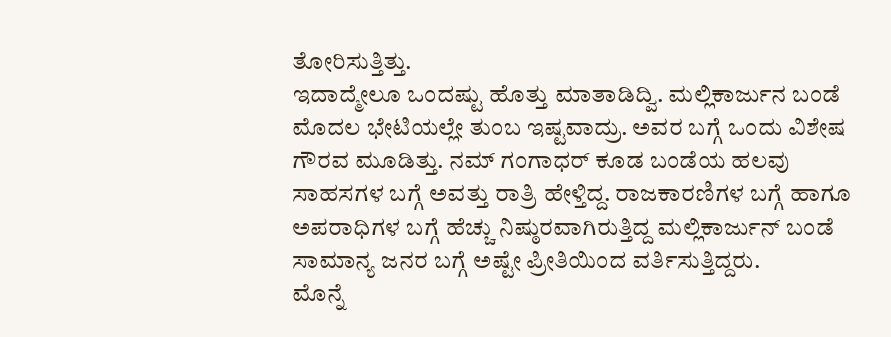ತೋರಿಸುತ್ತಿತ್ತು.
ಇದಾದ್ಮೇಲೂ ಒಂದಷ್ಟು ಹೊತ್ತು ಮಾತಾಡಿದ್ವಿ. ಮಲ್ಲಿಕಾರ್ಜುನ ಬಂಡೆ ಮೊದಲ ಭೇಟಿಯಲ್ಲೇ ತುಂಬ ಇಷ್ಟವಾದ್ರು. ಅವರ ಬಗ್ಗೆ ಒಂದು ವಿಶೇಷ ಗೌರವ ಮೂಡಿತ್ತು. ನಮ್ ಗಂಗಾಧರ್ ಕೂಡ ಬಂಡೆಯ ಹಲವು ಸಾಹಸಗಳ ಬಗ್ಗೆ ಅವತ್ತು ರಾತ್ರಿ ಹೇಳ್ತಿದ್ದ. ರಾಜಕಾರಣಿಗಳ ಬಗ್ಗೆ ಹಾಗೂ ಅಪರಾಧಿಗಳ ಬಗ್ಗೆ ಹೆಚ್ಚು ನಿಷ್ಠುರವಾಗಿರುತ್ತಿದ್ದ ಮಲ್ಲಿಕಾರ್ಜುನ್ ಬಂಡೆ ಸಾಮಾನ್ಯ ಜನರ ಬಗ್ಗೆ ಅಷ್ಟೇ ಪ್ರೀತಿಯಿಂದ ವರ್ತಿಸುತ್ತಿದ್ದರು.
ಮೊನ್ನೆ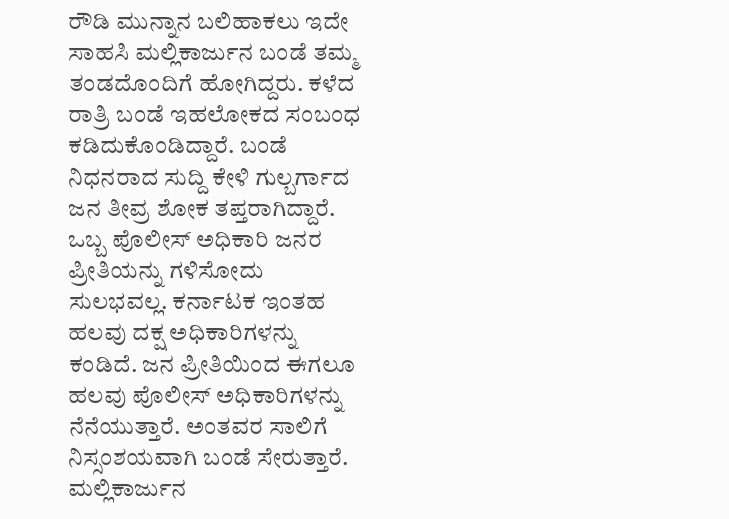ರೌಡಿ ಮುನ್ನಾನ ಬಲಿಹಾಕಲು ಇದೇ ಸಾಹಸಿ ಮಲ್ಲಿಕಾರ್ಜುನ ಬಂಡೆ ತಮ್ಮ ತಂಡದೊಂದಿಗೆ ಹೋಗಿದ್ದರು. ಕಳೆದ ರಾತ್ರಿ ಬಂಡೆ ಇಹಲೋಕದ ಸಂಬಂಧ ಕಡಿದುಕೊಂಡಿದ್ದಾರೆ. ಬಂಡೆ ನಿಧನರಾದ ಸುದ್ದಿ ಕೇಳಿ ಗುಲ್ಬರ್ಗಾದ ಜನ ತೀವ್ರ ಶೋಕ ತಪ್ತರಾಗಿದ್ದಾರೆ. ಒಬ್ಬ ಪೊಲೀಸ್ ಅಧಿಕಾರಿ ಜನರ ಪ್ರೀತಿಯನ್ನು ಗಳಿಸೋದು ಸುಲಭವಲ್ಲ. ಕರ್ನಾಟಕ ಇಂತಹ ಹಲವು ದಕ್ಷ ಅಧಿಕಾರಿಗಳನ್ನು ಕಂಡಿದೆ. ಜನ ಪ್ರೀತಿಯಿಂದ ಈಗಲೂ ಹಲವು ಪೊಲೀಸ್ ಅಧಿಕಾರಿಗಳನ್ನು ನೆನೆಯುತ್ತಾರೆ. ಅಂತವರ ಸಾಲಿಗೆ ನಿಸ್ಸಂಶಯವಾಗಿ ಬಂಡೆ ಸೇರುತ್ತಾರೆ.
ಮಲ್ಲಿಕಾರ್ಜುನ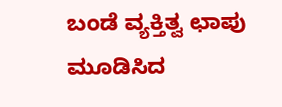ಬಂಡೆ ವ್ಯಕ್ತಿತ್ವ ಛಾಪು ಮೂಡಿಸಿದ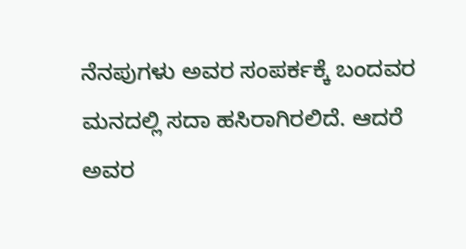ನೆನಪುಗಳು ಅವರ ಸಂಪರ್ಕಕ್ಕೆ ಬಂದವರ ಮನದಲ್ಲಿ ಸದಾ ಹಸಿರಾಗಿರಲಿದೆ. ಆದರೆ ಅವರ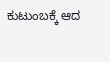ಕುಟುಂಬಕ್ಕೆ ಆದ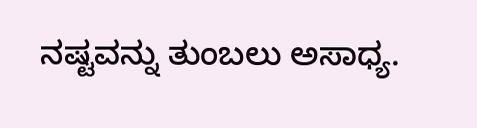ನಷ್ಟವನ್ನು ತುಂಬಲು ಅಸಾಧ್ಯ.